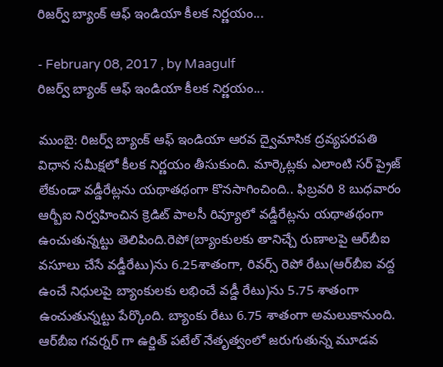రిజర్వ్‌ బ్యాంక్‌ ఆఫ్‌ ఇండియా కీలక నిర్ణయం...

- February 08, 2017 , by Maagulf
రిజర్వ్‌ బ్యాంక్‌ ఆఫ్‌ ఇండియా కీలక నిర్ణయం...

ముంబై: రిజర్వ్‌ బ్యాంక్‌ ఆఫ్‌ ఇండియా ఆరవ ద్వైమాసిక ద్రవ్యపరపతి విధాన సమీక్షలో కీలక నిర్ణయం తీసుకుంది. మార్కెట్లకు ఎలాంటి సర్ ప్రైజ్ లేకుండా వడ్డీరేట్లను యథాతథంగా కొనసాగించింది.. ఫిబ్రవరి 8 బుధవారం ఆర్బీఐ నిర్వహించిన క్రెడిట్ పాలసీ రివ్యూలో వడ్డీరేట్లను యథాతథంగా ఉంచుతున్నట్టు తెలిపింది.రెపో(బ్యాంకులకు తానిచ్చే రుణాలపై ఆర్‌బీఐ వసూలు చేసే వడ్డీరేటు)ను 6.25శాతంగా, రివర్స్ రెపో రేటు(ఆర్‌బీఐ వద్ద ఉంచే నిధులపై బ్యాంకులకు లభించే వడ్డీ రేటు)ను 5.75 శాతంగా ఉంచుతున్నట్టు పేర్కొంది. బ్యాంకు రేటు 6.75 శాతంగా అమలుకానుంది.
ఆర్‌బీఐ గవర్నర్‌ గా ఉర్జిత్‌ పటేల్‌ నేతృత్వంలో జరుగుతున్న మూడవ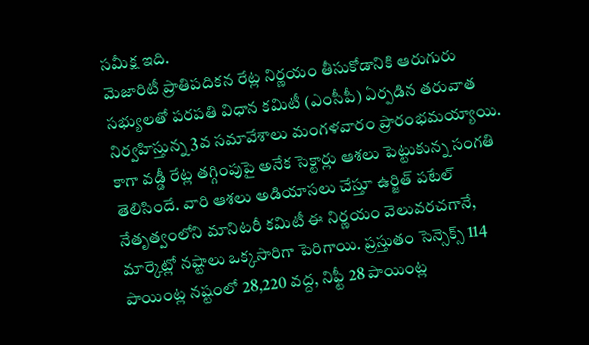సమీక్ష ఇది.
మెజారిటీ ప్రాతిపదికన రేట్ల నిర్ణయం తీసుకోడానికి ఆరుగురు సభ్యులతో పరపతి విధాన కమిటీ (ఎంసీపీ) ఏర్పడిన తరువాత నిర్వహిస్తున్న 3వ సమావేశాలు మంగళవారం ప్రారంభమయ్యాయి. కాగా వడ్డీ రేట్ల తగ్గింపుపై అనేక సెక్టార్లు ఆశలు పెట్టుకున్న సంగతి తెలిసిందే. వారి ఆశలు అడియాసలు చేస్తూ ఉర్జిత్ పటేల్ నేతృత్వంలోని మానిటరీ కమిటీ ఈ నిర్ణయం వెలువరచగానే, మార్కెట్లో నష్టాలు ఒక్కసారిగా పెరిగాయి. ప్రస్తుతం సెన్సెక్స్ 114 పాయింట్ల నష్టంలో 28,220 వద్ద, నిఫ్టీ 28 పాయింట్ల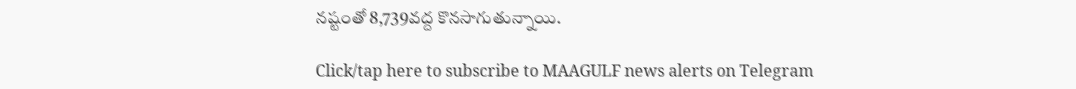నష్టంతో 8,739వద్ద కొనసాగుతున్నాయి.

Click/tap here to subscribe to MAAGULF news alerts on Telegram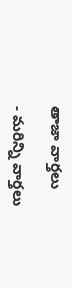తాజా వార్తలు

- మరిన్ని వార్తలు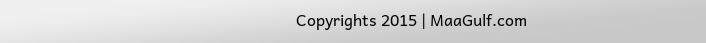Copyrights 2015 | MaaGulf.com